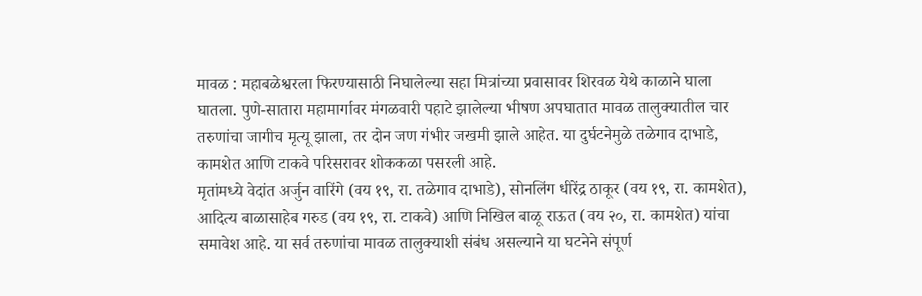मावळ : महाबळेश्वरला फिरण्यासाठी निघालेल्या सहा मित्रांच्या प्रवासावर शिरवळ येथे काळाने घाला घातला. पुणे-सातारा महामार्गावर मंगळवारी पहाटे झालेल्या भीषण अपघातात मावळ तालुक्यातील चार तरुणांचा जागीच मृत्यू झाला, तर दोन जण गंभीर जखमी झाले आहेत. या दुर्घटनेमुळे तळेगाव दाभाडे, कामशेत आणि टाकवे परिसरावर शोककळा पसरली आहे.
मृतांमध्ये वेदांत अर्जुन वारिंगे (वय १९, रा. तळेगाव दाभाडे), सोनलिंग धीरेंद्र ठाकूर (वय १९, रा. कामशेत), आदित्य बाळासाहेब गरुड (वय १९, रा. टाकवे) आणि निखिल बाळू राऊत (वय २०, रा. कामशेत) यांचा समावेश आहे. या सर्व तरुणांचा मावळ तालुक्याशी संबंध असल्याने या घटनेने संपूर्ण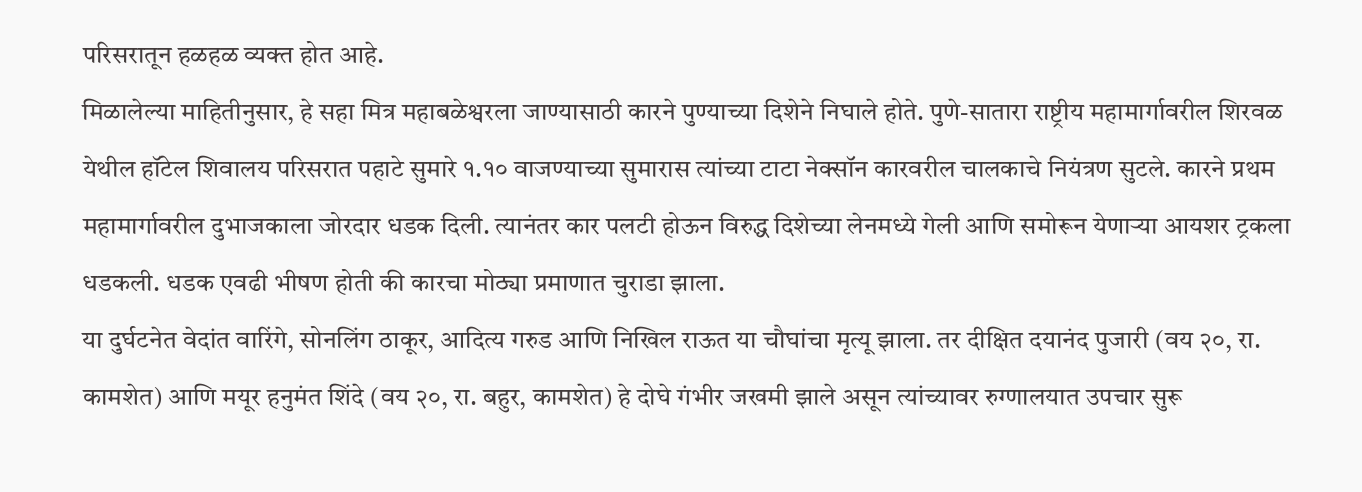परिसरातून हळहळ व्यक्त होत आहे.
मिळालेल्या माहितीनुसार, हे सहा मित्र महाबळेश्वरला जाण्यासाठी कारने पुण्याच्या दिशेने निघाले होते. पुणे-सातारा राष्ट्रीय महामार्गावरील शिरवळ येथील हॉटेल शिवालय परिसरात पहाटे सुमारे १.१० वाजण्याच्या सुमारास त्यांच्या टाटा नेक्सॉन कारवरील चालकाचे नियंत्रण सुटले. कारने प्रथम महामार्गावरील दुभाजकाला जोरदार धडक दिली. त्यानंतर कार पलटी होऊन विरुद्ध दिशेच्या लेनमध्ये गेली आणि समोरून येणाऱ्या आयशर ट्रकला धडकली. धडक एवढी भीषण होती की कारचा मोठ्या प्रमाणात चुराडा झाला.
या दुर्घटनेत वेदांत वारिंगे, सोनलिंग ठाकूर, आदित्य गरुड आणि निखिल राऊत या चौघांचा मृत्यू झाला. तर दीक्षित दयानंद पुजारी (वय २०, रा. कामशेत) आणि मयूर हनुमंत शिंदे (वय २०, रा. बहुर, कामशेत) हे दोघे गंभीर जखमी झाले असून त्यांच्यावर रुग्णालयात उपचार सुरू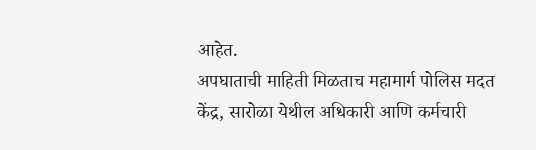आहेत.
अपघाताची माहिती मिळताच महामार्ग पोलिस मदत केंद्र, सारोळा येथील अधिकारी आणि कर्मचारी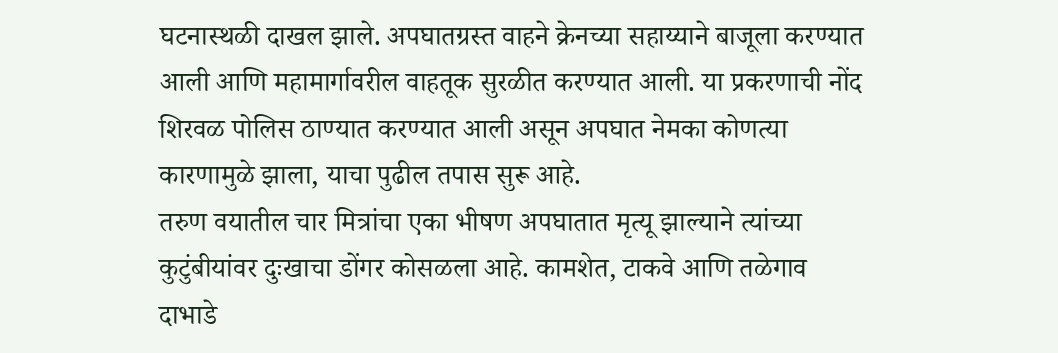घटनास्थळी दाखल झाले. अपघातग्रस्त वाहने क्रेनच्या सहाय्याने बाजूला करण्यात आली आणि महामार्गावरील वाहतूक सुरळीत करण्यात आली. या प्रकरणाची नोंद शिरवळ पोलिस ठाण्यात करण्यात आली असून अपघात नेमका कोणत्या कारणामुळे झाला, याचा पुढील तपास सुरू आहे.
तरुण वयातील चार मित्रांचा एका भीषण अपघातात मृत्यू झाल्याने त्यांच्या कुटुंबीयांवर दुःखाचा डोंगर कोसळला आहे. कामशेत, टाकवे आणि तळेगाव दाभाडे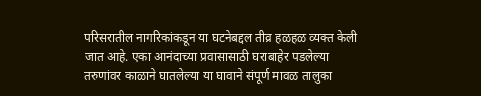परिसरातील नागरिकांकडून या घटनेबद्दल तीव्र हळहळ व्यक्त केली जात आहे. एका आनंदाच्या प्रवासासाठी घराबाहेर पडलेल्या तरुणांवर काळाने घातलेल्या या घावाने संपूर्ण मावळ तालुका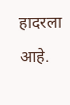हादरला आहे.